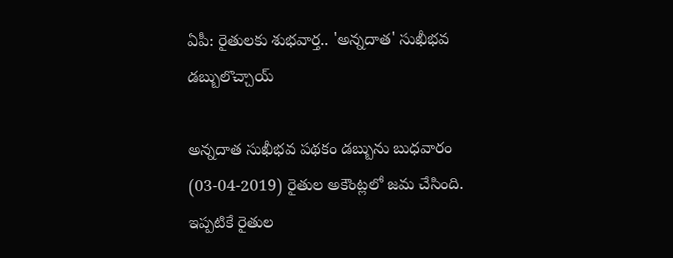ఏపీ: రైతులకు శుభవార్త.. 'అన్నదాత' సుఖీభవ డబ్బులొచ్చాయ్

అన్నదాత సుఖీభవ పథకం డబ్బును బుధవారం (03-04-2019) రైతుల అకౌంట్లలో జమ చేసింది. ఇప్పటికే రైతుల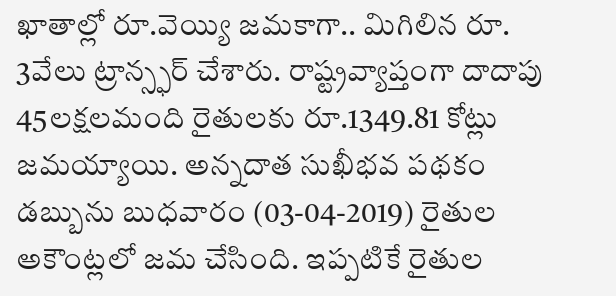ఖాతాల్లో రూ.వెయ్యి జమకాగా.. మిగిలిన రూ. 3వేలు ట్రాన్స్ఫర్ చేశారు. రాష్ట్రవ్యాప్తంగా దాదాపు 45లక్షలమంది రైతులకు రూ.1349.81 కోట్లు జమయ్యాయి. అన్నదాత సుఖీభవ పథకం డబ్బును బుధవారం (03-04-2019) రైతుల అకౌంట్లలో జమ చేసింది. ఇప్పటికే రైతుల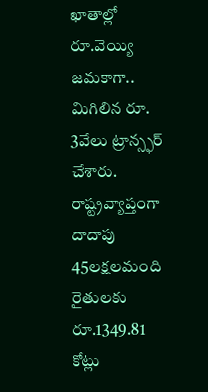ఖాతాల్లో రూ.వెయ్యి జమకాగా.. మిగిలిన రూ. 3వేలు ట్రాన్స్ఫర్ చేశారు. రాష్ట్రవ్యాప్తంగా దాదాపు 45లక్షలమంది రైతులకు రూ.1349.81 కోట్లు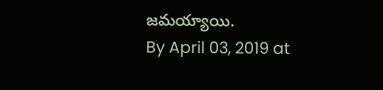జమయ్యాయి.
By April 03, 2019 at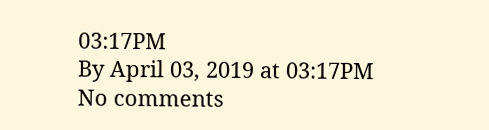03:17PM
By April 03, 2019 at 03:17PM
No comments